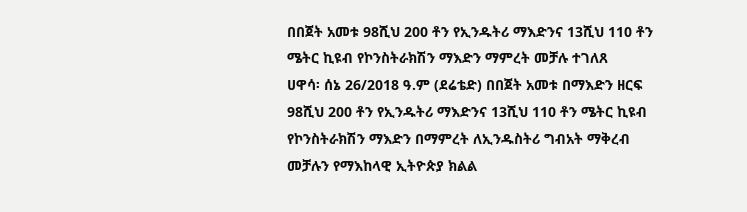በበጀት አመቱ 98ሺህ 200 ቶን የኢንዱትሪ ማእድንና 13ሺህ 110 ቶን ሜትር ኪዩብ የኮንስትራክሽን ማእድን ማምረት መቻሉ ተገለጸ
ሀዋሳ፡ ሰኔ 26/2018 ዓ.ም (ደሬቴድ) በበጀት አመቱ በማእድን ዘርፍ 98ሺህ 200 ቶን የኢንዱትሪ ማእድንና 13ሺህ 110 ቶን ሜትር ኪዩብ የኮንስትራክሽን ማእድን በማምረት ለኢንዱስትሪ ግብአት ማቅረብ መቻሉን የማእከላዊ ኢትዮጵያ ክልል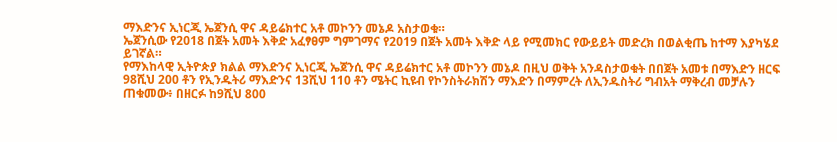ማእድንና ኢነርጂ ኤጀንሲ ዋና ዳይሬክተር አቶ መኮንን መኔዶ አስታወቁ።
ኤጀንሲው የ2018 በጀት አመት እቅድ አፈፃፀም ግምገማና የ2019 በጀት አመት እቅድ ላይ የሚመክር የውይይት መድረክ በወልቂጤ ከተማ እያካሄደ ይገኛል።
የማእከላዊ ኢትዮጵያ ክልል ማእድንና ኢነርጂ ኤጀንሲ ዋና ዳይሬክተር አቶ መኮንን መኔዶ በዚህ ወቅት አንዳስታወቁት በበጀት አመቱ በማእድን ዘርፍ 98ሺህ 200 ቶን የኢንዱትሪ ማእድንና 13ሺህ 110 ቶን ሜትር ኪዩብ የኮንስትራክሽን ማእድን በማምረት ለኢንዱስትሪ ግብአት ማቅረብ መቻሉን ጠቁመው፥ በዘርፉ ከ9ሺህ 800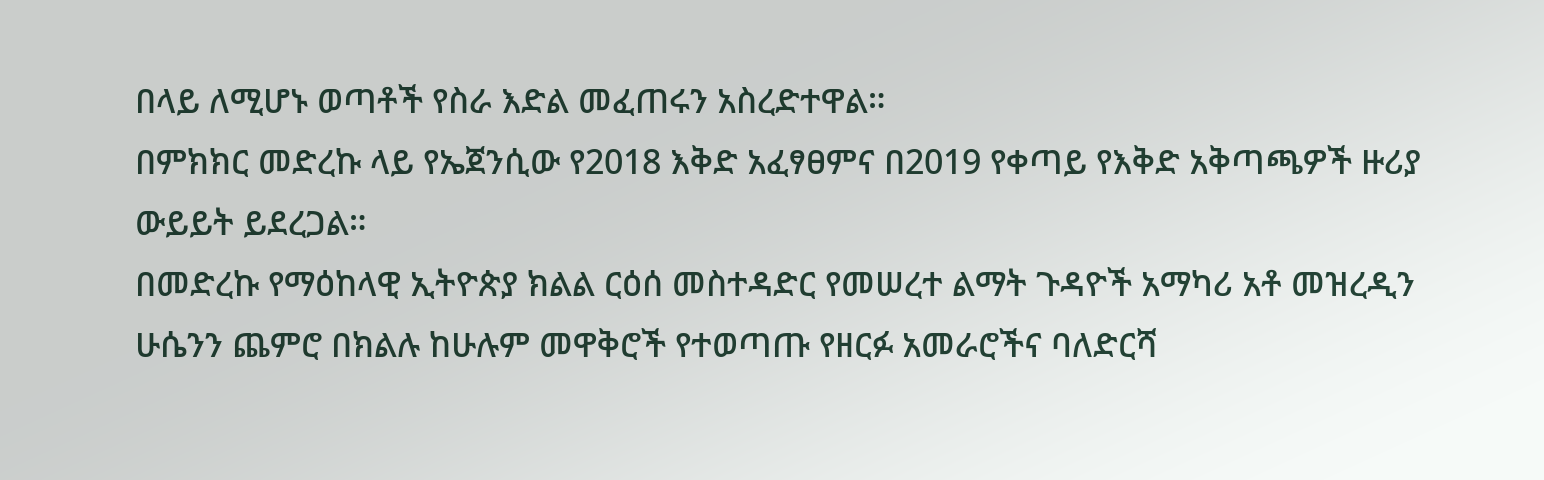በላይ ለሚሆኑ ወጣቶች የስራ እድል መፈጠሩን አስረድተዋል።
በምክክር መድረኩ ላይ የኤጀንሲው የ2018 እቅድ አፈፃፀምና በ2019 የቀጣይ የእቅድ አቅጣጫዎች ዙሪያ ውይይት ይደረጋል።
በመድረኩ የማዕከላዊ ኢትዮጵያ ክልል ርዕሰ መስተዳድር የመሠረተ ልማት ጉዳዮች አማካሪ አቶ መዝረዲን ሁሴንን ጨምሮ በክልሉ ከሁሉም መዋቅሮች የተወጣጡ የዘርፉ አመራሮችና ባለድርሻ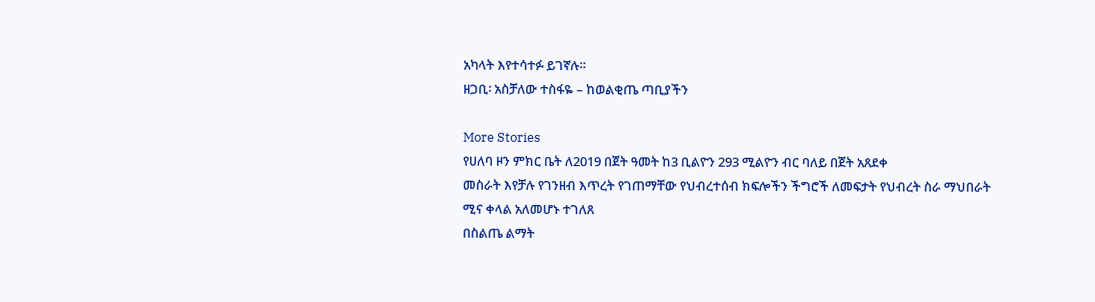አካላት እየተሳተፉ ይገኛሉ።
ዘጋቢ፡ አስቻለው ተስፋዬ – ከወልቂጤ ጣቢያችን

More Stories
የሀለባ ዞን ምክር ቤት ለ2019 በጀት ዓመት ከ3 ቢልዮን 293 ሚልዮን ብር ባለይ በጀት አጸደቀ
መስራት እየቻሉ የገንዘብ እጥረት የገጠማቸው የህብረተሰብ ክፍሎችን ችግሮች ለመፍታት የህብረት ስራ ማህበራት ሚና ቀላል አለመሆኑ ተገለጸ
በስልጤ ልማት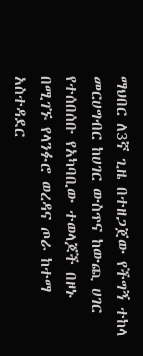ማህበር ለ3ኛ ጊዜ በተዘጋጀው የችግኝ ተከላ መርሀግብር ከሀገር ውስጥና ከውጪ ሀገር የተሰበሰቡ የአካባቢው ተወላጆች በዞኑ በሚገኙ የላንፉሮ ወረዳና ጦራ ከተማ አስተዳደር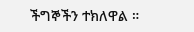ችግኞችን ተክለዋል ።